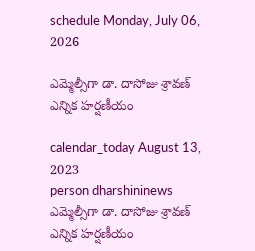schedule Monday, July 06, 2026

ఎమ్మెల్సీగా డా. దాసోజు శ్రావణ్ ఎన్నిక హర్షణీయం

calendar_today August 13, 2023
person dharshininews
ఎమ్మెల్సీగా డా. దాసోజు శ్రావణ్ ఎన్నిక హర్షణీయం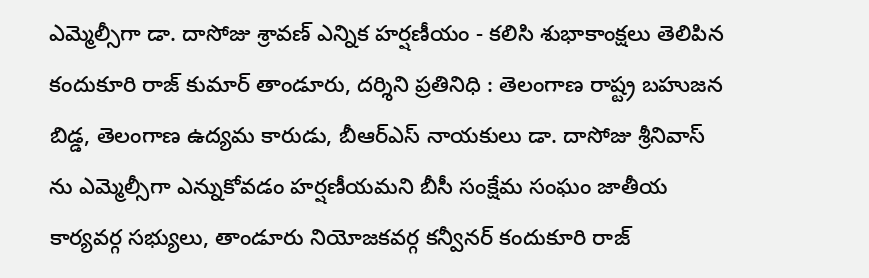ఎమ్మెల్సీగా డా. దాసోజు శ్రావణ్ ఎన్నిక హర్షణీయం - కలిసి శుభాకాంక్షలు తెలిపిన కందుకూరి రాజ్ కుమార్ తాండూరు, దర్శిని ప్రతినిధి : తెలంగాణ రాష్ట్ర బహుజన బిడ్డ, తెలంగాణ ఉద్యమ కారుడు, బీఆర్ఎస్ నాయకులు డా. దాసోజు శ్రీనివాస్ ను ఎమ్మెల్సీగా ఎన్నుకోవడం హర్షణీయమని బీసీ సంక్షేమ సంఘం జాతీయ కార్యవర్గ సభ్యులు, తాండూరు నియోజకవర్గ కన్వీనర్ కందుకూరి రాజ్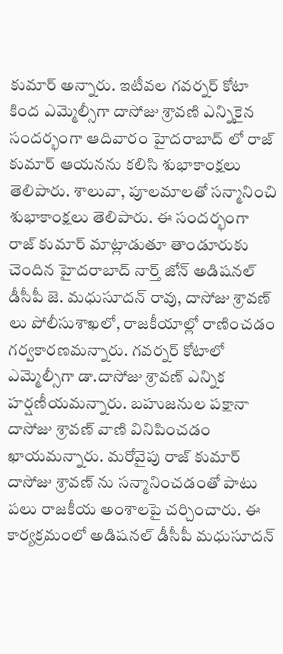కుమార్ అన్నారు. ఇటీవల గవర్నర్ కోటా కింద ఎమ్మెల్సీగా దాసోజు శ్రావణి ఎన్నికైన సందర్భంగా ఆదివారం హైదరాబాద్ లో రాజ్ కుమార్ ఆయనను కలిసి శుభాకాంక్షలు తెలిపారు. శాలువా, పూలమాలతో సన్మానించి శుభాకాంక్షలు తెలిపారు. ఈ సందర్భంగా రాజ్ కుమార్ మాట్లాడుతూ తాండూరుకు చెందిన హైదరాబాద్ నార్త్ జోన్ అడిషనల్ డీసీపీ జె. మధుసూదన్ రావు, దాసోజు శ్రావణ్ లు పోలీసుశాఖలో, రాజకీయాల్లో రాణించడం గర్వకారణమన్నారు. గవర్నర్ కోటాలో ఎమ్మెల్సీగా డా.దాసోజు శ్రావణ్ ఎన్నిక హర్షణీయమన్నారు. బహుజనుల పక్షానా దాసోజు శ్రావణ్ వాణి వినిపించడం ఖాయమన్నారు. మరోవైపు రాజ్ కుమార్ దాసోజు శ్రావణ్ ను సన్మానించడంతో పాటు పలు రాజకీయ అంశాలపై చర్చించారు. ఈ కార్యక్రమంలో అడిషనల్ డీసీపీ మధుసూదన్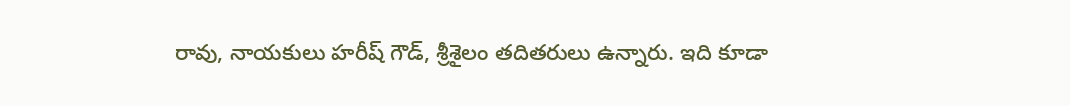రావు, నాయకులు హరీష్ గౌడ్, శ్రీశైలం తదితరులు ఉన్నారు. ఇది కూడా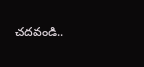చదవండి..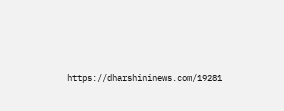https://dharshininews.com/19281